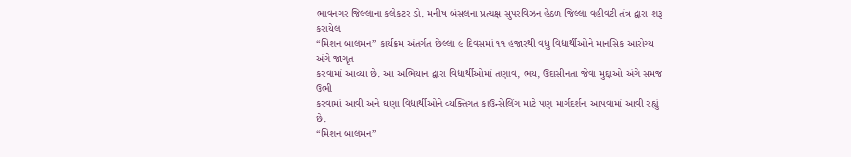ભાવનગર જિલ્લાના કલેકટર ડો. મનીષ બંસલના પ્રત્યક્ષ સુપરવિઝન હેઠળ જિલ્લા વહીવટી તંત્ર દ્વારા શરૂ કરાયેલ
“મિશન બાલમન” કાર્યક્રમ અંતર્ગત છેલ્લા ૯ દિવસમાં ૧૧ હજારથી વધુ વિદ્યાર્થીઓને માનસિક આરોગ્ય અંગે જાગૃત
કરવામાં આવ્યા છે. આ અભિયાન દ્વારા વિદ્યાર્થીઓમાં તણાવ, ભય, ઉદાસીનતા જેવા મુદ્દાઓ અંગે સમજ ઉભી
કરવામાં આવી અને ઘણા વિદ્યાર્થીઓને વ્યક્તિગત કાઉન્સેલિંગ માટે પણ માર્ગદર્શન આપવામાં આવી રહ્યું છે.
“મિશન બાલમન”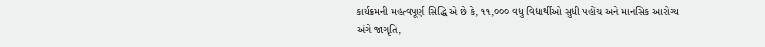કાર્યક્રમની મહત્વપૂર્ણ સિદ્ધિ એ છે કે, ૧૧,૦૦૦ વધુ વિદ્યાર્થીઓ સુધી પહોંચ અને માનસિક આરોગ્ય
અંગે જાગૃતિ,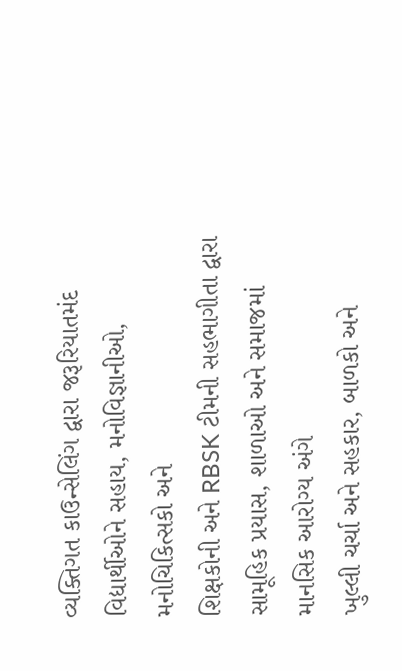વ્યક્તિગત કાઉન્સેલિંગ દ્વારા જરૂરિયાતમંદ વિદ્યાર્થીઓને સહાય, મનોવિજ્ઞાનીઓ, મનોચિકિત્સકો અને
શિક્ષકોની અને RBSK ટીમની સહભાગીતા દ્વારા સામૂહિક પ્રયાસ, શાળાઓ અને સમાજમાં માનસિક આરોગ્ય અંગે
ખુલ્લી ચર્ચા અને સહકાર, બાળકો અને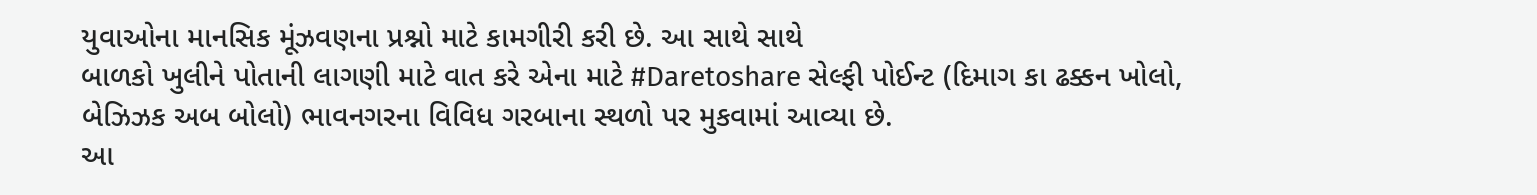યુવાઓના માનસિક મૂંઝવણના પ્રશ્નો માટે કામગીરી કરી છે. આ સાથે સાથે
બાળકો ખુલીને પોતાની લાગણી માટે વાત કરે એના માટે #Daretoshare સેલ્ફી પોઈન્ટ (દિમાગ કા ઢક્કન ખોલો,
બેઝિઝક અબ બોલો) ભાવનગરના વિવિધ ગરબાના સ્થળો પર મુકવામાં આવ્યા છે.
આ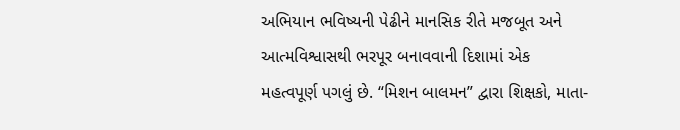અભિયાન ભવિષ્યની પેઢીને માનસિક રીતે મજબૂત અને આત્મવિશ્વાસથી ભરપૂર બનાવવાની દિશામાં એક
મહત્વપૂર્ણ પગલું છે. “મિશન બાલમન” દ્વારા શિક્ષકો, માતા-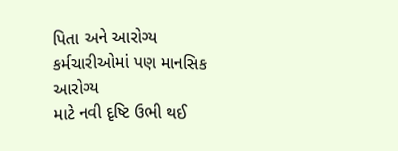પિતા અને આરોગ્ય કર્મચારીઓમાં પણ માનસિક આરોગ્ય
માટે નવી દૃષ્ટિ ઉભી થઈ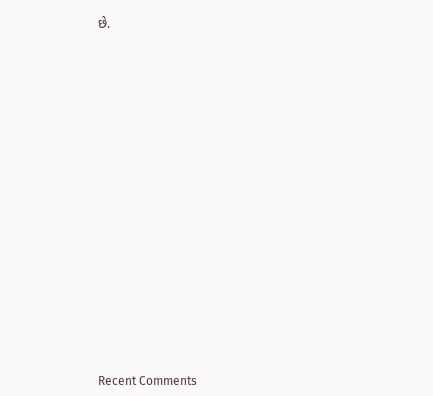છે.


















Recent Comments